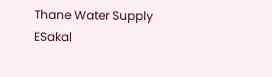Thane Water Supply
ESakal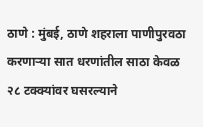ठाणे : मुंबई, ठाणे शहराला पाणीपुरवठा करणाऱ्या सात धरणांतील साठा केवळ २८ टक्क्यांवर घसरल्याने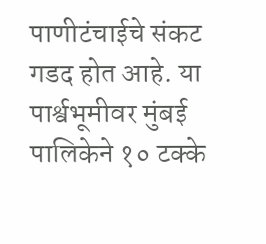पाणीटंचाईचे संकट गडद होत आहे. या पार्श्वभूमीवर मुंबई पालिकेने १० टक्के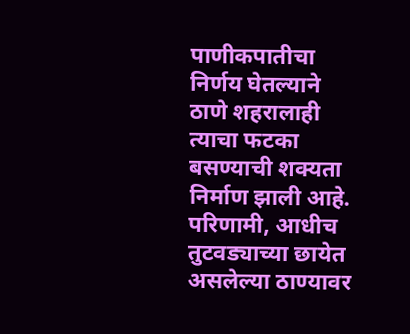पाणीकपातीचा निर्णय घेतल्याने ठाणे शहरालाही त्याचा फटका बसण्याची शक्यता निर्माण झाली आहे. परिणामी, आधीच तुटवड्याच्या छायेत असलेल्या ठाण्यावर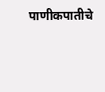पाणीकपातीचे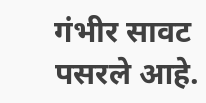गंभीर सावट पसरले आहे.